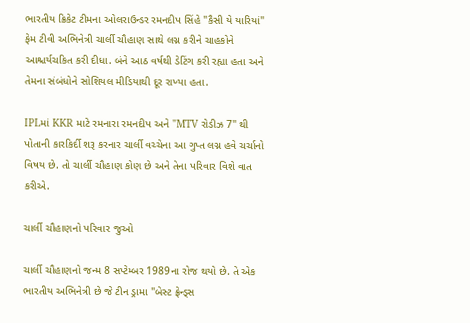ભારતીય ક્રિકેટ ટીમના ઓલરાઉન્ડર રમનદીપ સિંહે "કૈસી યે યારિયાં" ફેમ ટીવી અભિનેત્રી ચાર્લી ચૌહાણ સાથે લગ્ન કરીને ચાહકોને આશ્ચર્યચકિત કરી દીધા. બંને આઠ વર્ષથી ડેટિંગ કરી રહ્યા હતા અને તેમના સંબંધોને સોશિયલ મીડિયાથી દૂર રાખ્યા હતા.

IPLમાં KKR માટે રમનારા રમનદીપ અને "MTV રોડીઝ 7" થી પોતાની કારકિર્દી શરૂ કરનાર ચાર્લી વચ્ચેના આ ગુપ્ત લગ્ન હવે ચર્ચાનો વિષય છે. તો ચાર્લી ચૌહાણ કોણ છે અને તેના પરિવાર વિશે વાત કરીએ.

ચાર્લી ચૌહાણનો પરિવાર જુઓ

ચાર્લી ચૌહાણનો જન્મ 8 સપ્ટેમ્બર 1989ના રોજ થયો છે. તે એક ભારતીય અભિનેત્રી છે જે ટીન ડ્રામા "બેસ્ટ ફ્રેન્ડ્સ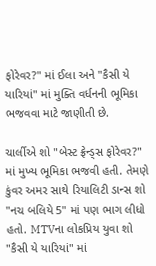ફોરેવર?" માં ઈલા અને "કૈસી યે યારિયાં" માં મુક્તિ વર્ધનની ભૂમિકા ભજવવા માટે જાણીતી છે.

ચાર્લીએ શો "બેસ્ટ ફ્રેન્ડ્સ ફોરેવર?" માં મુખ્ય ભૂમિકા ભજવી હતી. તેમણે કુંવર અમર સાથે રિયાલિટી ડાન્સ શો "નચ બલિયે 5" માં પણ ભાગ લીધો હતો. MTVના લોકપ્રિય યુવા શો "કૈસી યે યારિયાં" માં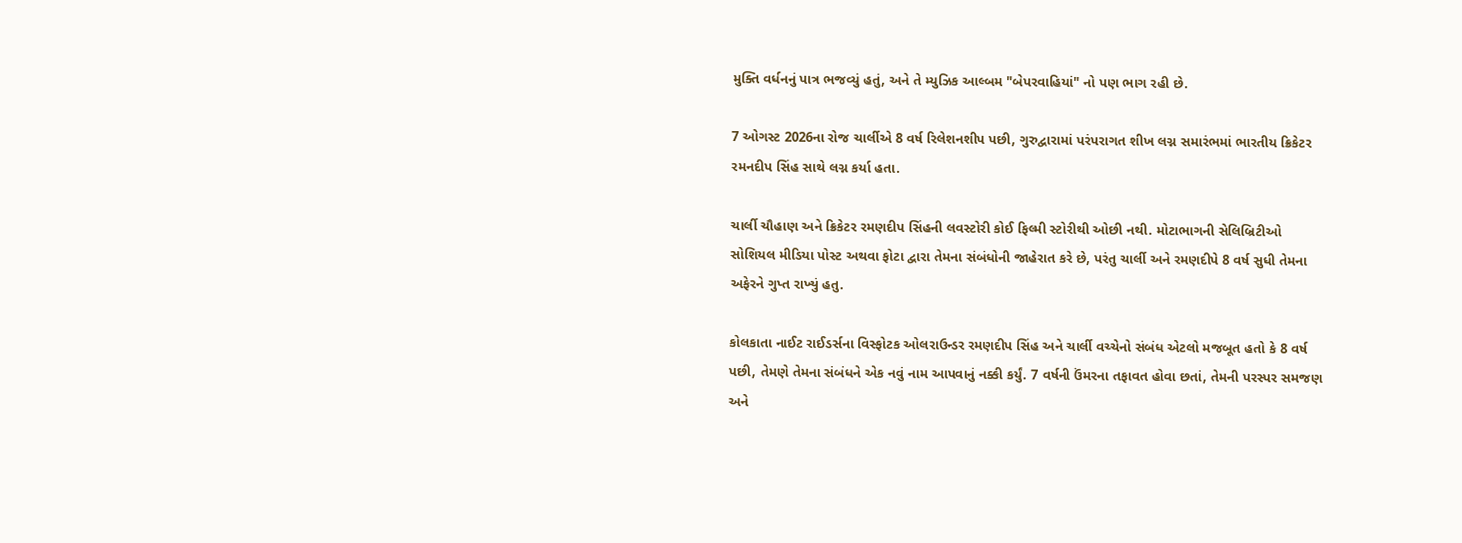મુક્તિ વર્ધનનું પાત્ર ભજવ્યું હતું, અને તે મ્યુઝિક આલ્બમ "બેપરવાહિયાં" નો પણ ભાગ રહી છે.

7 ઓગસ્ટ 2026ના રોજ ચાર્લીએ 8 વર્ષ રિલેશનશીપ પછી, ગુરુદ્વારામાં પરંપરાગત શીખ લગ્ન સમારંભમાં ભારતીય ક્રિકેટર રમનદીપ સિંહ સાથે લગ્ન કર્યા હતા.

ચાર્લી ચૌહાણ અને ક્રિકેટર રમણદીપ સિંહની લવસ્ટોરી કોઈ ફિલ્મી સ્ટોરીથી ઓછી નથી. મોટાભાગની સેલિબ્રિટીઓ સોશિયલ મીડિયા પોસ્ટ અથવા ફોટા દ્વારા તેમના સંબંધોની જાહેરાત કરે છે, પરંતુ ચાર્લી અને રમણદીપે 8 વર્ષ સુધી તેમના અફેરને ગુપ્ત રાખ્યું હતુ.

કોલકાતા નાઈટ રાઈડર્સના વિસ્ફોટક ઓલરાઉન્ડર રમણદીપ સિંહ અને ચાર્લી વચ્ચેનો સંબંધ એટલો મજબૂત હતો કે 8 વર્ષ પછી, તેમણે તેમના સંબંધને એક નવું નામ આપવાનું નક્કી કર્યું. 7 વર્ષની ઉંમરના તફાવત હોવા છતાં, તેમની પરસ્પર સમજણ અને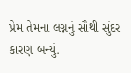પ્રેમ તેમના લગ્નનું સૌથી સુંદર કારણ બન્યું.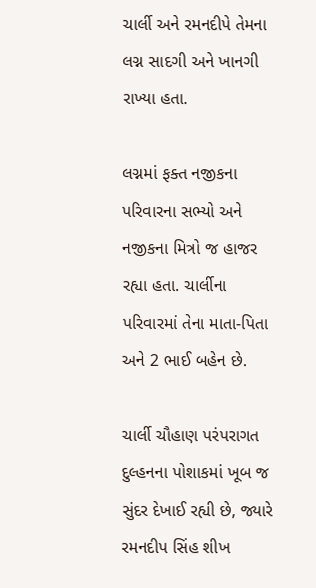ચાર્લી અને રમનદીપે તેમના લગ્ન સાદગી અને ખાનગી રાખ્યા હતા.

લગ્નમાં ફક્ત નજીકના પરિવારના સભ્યો અને નજીકના મિત્રો જ હાજર રહ્યા હતા. ચાર્લીના પરિવારમાં તેના માતા-પિતા અને 2 ભાઈ બહેન છે.

ચાર્લી ચૌહાણ પરંપરાગત દુલ્હનના પોશાકમાં ખૂબ જ સુંદર દેખાઈ રહ્યી છે, જ્યારે રમનદીપ સિંહ શીખ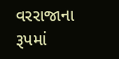વરરાજાના રૂપમાં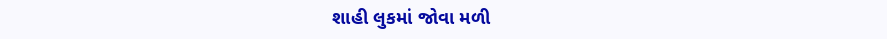શાહી લુકમાં જોવા મળી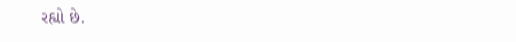રહ્યો છે.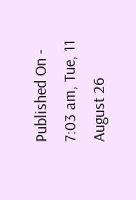Published On - 7:03 am, Tue, 11 August 26